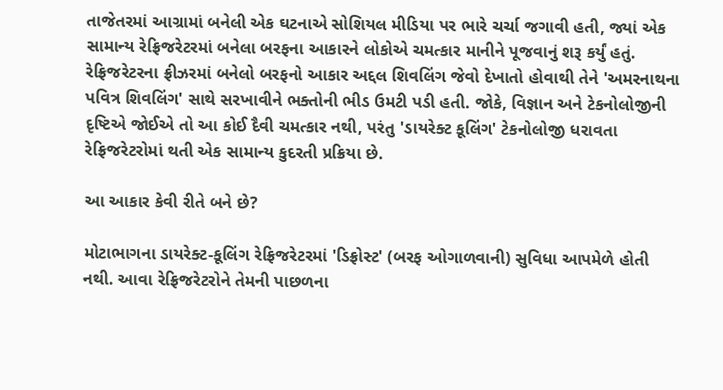તાજેતરમાં આગ્રામાં બનેલી એક ઘટનાએ સોશિયલ મીડિયા પર ભારે ચર્ચા જગાવી હતી, જ્યાં એક સામાન્ય રેફ્રિજરેટરમાં બનેલા બરફના આકારને લોકોએ ચમત્કાર માનીને પૂજવાનું શરૂ કર્યું હતું. રેફ્રિજરેટરના ફ્રીઝરમાં બનેલો બરફનો આકાર અદ્દલ શિવલિંગ જેવો દેખાતો હોવાથી તેને 'અમરનાથના પવિત્ર શિવલિંગ' સાથે સરખાવીને ભક્તોની ભીડ ઉમટી પડી હતી. જોકે, વિજ્ઞાન અને ટેકનોલોજીની દૃષ્ટિએ જોઈએ તો આ કોઈ દૈવી ચમત્કાર નથી, પરંતુ 'ડાયરેક્ટ કૂલિંગ' ટેકનોલોજી ધરાવતા રેફ્રિજરેટરોમાં થતી એક સામાન્ય કુદરતી પ્રક્રિયા છે.

આ આકાર કેવી રીતે બને છે?

મોટાભાગના ડાયરેક્ટ-કૂલિંગ રેફ્રિજરેટરમાં 'ડિફ્રોસ્ટ' (બરફ ઓગાળવાની) સુવિધા આપમેળે હોતી નથી. આવા રેફ્રિજરેટરોને તેમની પાછળના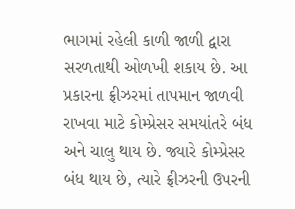ભાગમાં રહેલી કાળી જાળી દ્વારા સરળતાથી ઓળખી શકાય છે. આ પ્રકારના ફ્રીઝરમાં તાપમાન જાળવી રાખવા માટે કોમ્પ્રેસર સમયાંતરે બંધ અને ચાલુ થાય છે. જ્યારે કોમ્પ્રેસર બંધ થાય છે, ત્યારે ફ્રીઝરની ઉપરની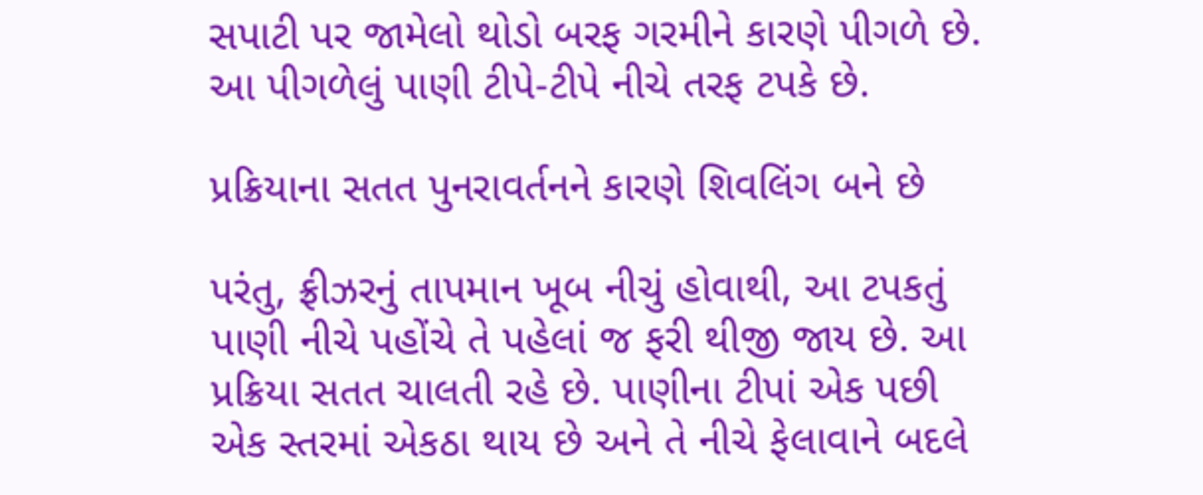સપાટી પર જામેલો થોડો બરફ ગરમીને કારણે પીગળે છે. આ પીગળેલું પાણી ટીપે-ટીપે નીચે તરફ ટપકે છે.

પ્રક્રિયાના સતત પુનરાવર્તનને કારણે શિવલિંગ બને છે

પરંતુ, ફ્રીઝરનું તાપમાન ખૂબ નીચું હોવાથી, આ ટપકતું પાણી નીચે પહોંચે તે પહેલાં જ ફરી થીજી જાય છે. આ પ્રક્રિયા સતત ચાલતી રહે છે. પાણીના ટીપાં એક પછી એક સ્તરમાં એકઠા થાય છે અને તે નીચે ફેલાવાને બદલે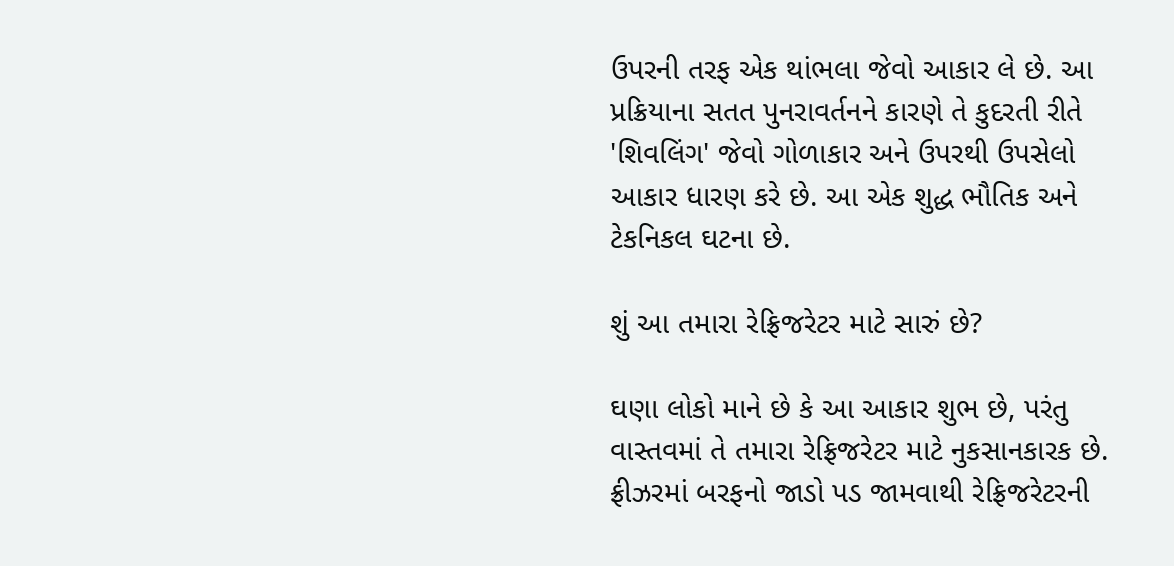ઉપરની તરફ એક થાંભલા જેવો આકાર લે છે. આ પ્રક્રિયાના સતત પુનરાવર્તનને કારણે તે કુદરતી રીતે 'શિવલિંગ' જેવો ગોળાકાર અને ઉપરથી ઉપસેલો આકાર ધારણ કરે છે. આ એક શુદ્ધ ભૌતિક અને ટેકનિકલ ઘટના છે.

શું આ તમારા રેફ્રિજરેટર માટે સારું છે?

ઘણા લોકો માને છે કે આ આકાર શુભ છે, પરંતુ વાસ્તવમાં તે તમારા રેફ્રિજરેટર માટે નુકસાનકારક છે. ફ્રીઝરમાં બરફનો જાડો પડ જામવાથી રેફ્રિજરેટરની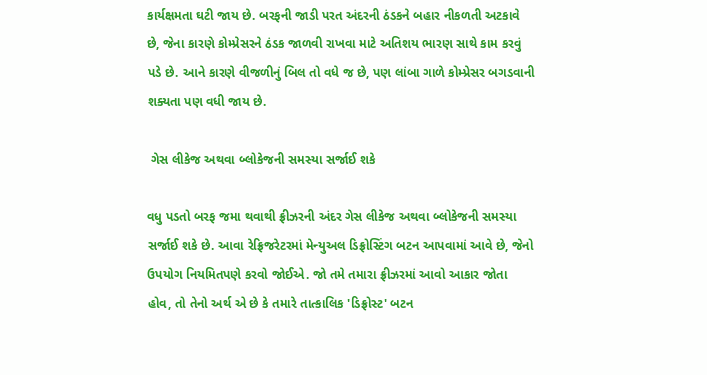કાર્યક્ષમતા ઘટી જાય છે. બરફની જાડી પરત અંદરની ઠંડકને બહાર નીકળતી અટકાવે છે, જેના કારણે કોમ્પ્રેસરને ઠંડક જાળવી રાખવા માટે અતિશય ભારણ સાથે કામ કરવું પડે છે. આને કારણે વીજળીનું બિલ તો વધે જ છે, પણ લાંબા ગાળે કોમ્પ્રેસર બગડવાની શક્યતા પણ વધી જાય છે.

 ગેસ લીકેજ અથવા બ્લોકેજની સમસ્યા સર્જાઈ શકે

વધુ પડતો બરફ જમા થવાથી ફ્રીઝરની અંદર ગેસ લીકેજ અથવા બ્લોકેજની સમસ્યા સર્જાઈ શકે છે. આવા રેફ્રિજરેટરમાં મેન્યુઅલ ડિફ્રોસ્ટિંગ બટન આપવામાં આવે છે, જેનો ઉપયોગ નિયમિતપણે કરવો જોઈએ. જો તમે તમારા ફ્રીઝરમાં આવો આકાર જોતા હોવ, તો તેનો અર્થ એ છે કે તમારે તાત્કાલિક 'ડિફ્રોસ્ટ' બટન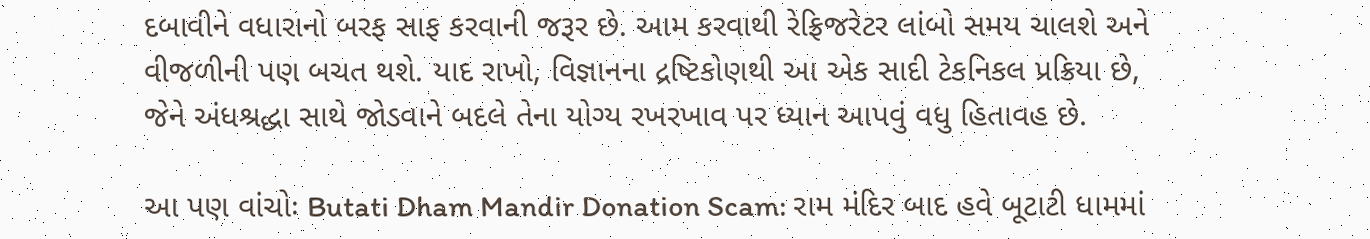દબાવીને વધારાનો બરફ સાફ કરવાની જરૂર છે. આમ કરવાથી રેફ્રિજરેટર લાંબો સમય ચાલશે અને વીજળીની પણ બચત થશે. યાદ રાખો, વિજ્ઞાનના દ્રષ્ટિકોણથી આ એક સાદી ટેકનિકલ પ્રક્રિયા છે, જેને અંધશ્રદ્ધા સાથે જોડવાને બદલે તેના યોગ્ય રખરખાવ પર ધ્યાન આપવું વધુ હિતાવહ છે.

આ પણ વાંચોઃ Butati Dham Mandir Donation Scam: રામ મંદિર બાદ હવે બૂટાટી ધામમાં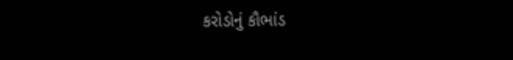કરોડોનું કૌભાંડ